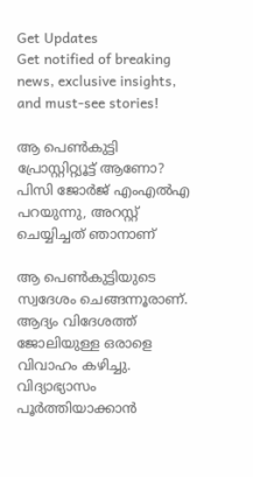Get Updates
Get notified of breaking news, exclusive insights, and must-see stories!

ആ പെണ്‍കുട്ടി പ്രോസ്റ്റിറ്റ്യൂട്ട് ആണോ? പിസി ജോര്‍ജ് എംഎല്‍എ പറയുന്നു, അറസ്റ്റ് ചെയ്യിച്ചത് ഞാനാണ്

ആ പെണ്‍കുട്ടിയുടെ സ്വദേശം ചെങ്ങന്നൂരാണ്. ആദ്യം വിദേശത്ത് ജോലിയുള്ള ഒരാളെ വിവാഹം കഴിച്ചു. വിദ്യാഭ്യാസം പൂര്‍ത്തിയാക്കാന്‍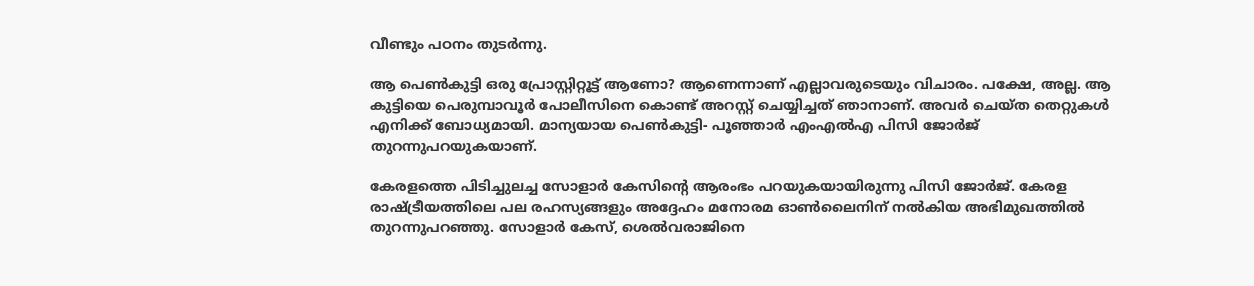വീണ്ടും പഠനം തുടര്‍ന്നു.

ആ പെണ്‍കുട്ടി ഒരു പ്രോസ്റ്റിറ്റൂട്ട് ആണോ? ആണെന്നാണ് എല്ലാവരുടെയും വിചാരം. പക്ഷേ, അല്ല. ആ കുട്ടിയെ പെരുമ്പാവൂര്‍ പോലീസിനെ കൊണ്ട് അറസ്റ്റ് ചെയ്യിച്ചത് ഞാനാണ്. അവര്‍ ചെയ്ത തെറ്റുകള്‍ എനിക്ക് ബോധ്യമായി. മാന്യയായ പെണ്‍കുട്ടി- പൂഞ്ഞാര്‍ എംഎല്‍എ പിസി ജോര്‍ജ് തുറന്നുപറയുകയാണ്.

കേരളത്തെ പിടിച്ചുലച്ച സോളാര്‍ കേസിന്റെ ആരംഭം പറയുകയായിരുന്നു പിസി ജോര്‍ജ്. കേരള രാഷ്ട്രീയത്തിലെ പല രഹസ്യങ്ങളും അദ്ദേഹം മനോരമ ഓണ്‍ലൈനിന് നല്‍കിയ അഭിമുഖത്തില്‍ തുറന്നുപറഞ്ഞു. സോളാര്‍ കേസ്, ശെല്‍വരാജിനെ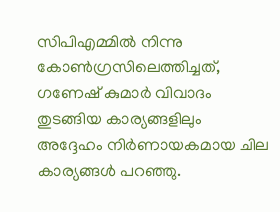സിപിഎമ്മില്‍ നിന്നു കോണ്‍ഗ്രസിലെത്തിച്ചത്, ഗണേഷ് കുമാര്‍ വിവാദം തുടങ്ങിയ കാര്യങ്ങളിലും അദ്ദേഹം നിര്‍ണായകമായ ചില കാര്യങ്ങള്‍ പറഞ്ഞു.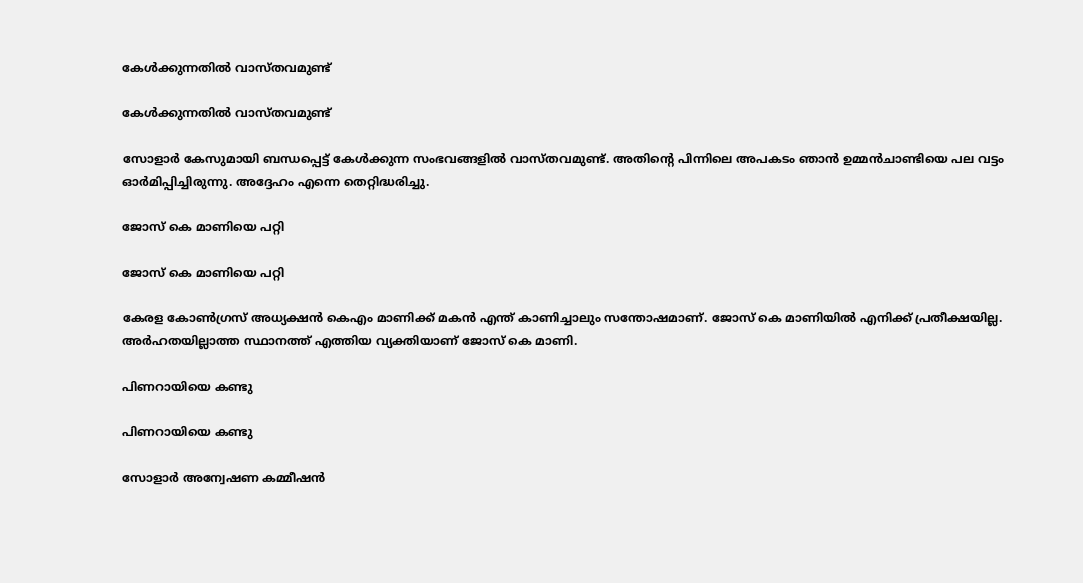കേള്‍ക്കുന്നതില്‍ വാസ്തവമുണ്ട്

കേള്‍ക്കുന്നതില്‍ വാസ്തവമുണ്ട്

സോളാര്‍ കേസുമായി ബന്ധപ്പെട്ട് കേള്‍ക്കുന്ന സംഭവങ്ങളില്‍ വാസ്തവമുണ്ട്. അതിന്റെ പിന്നിലെ അപകടം ഞാന്‍ ഉമ്മന്‍ചാണ്ടിയെ പല വട്ടം ഓര്‍മിപ്പിച്ചിരുന്നു. അദ്ദേഹം എന്നെ തെറ്റിദ്ധരിച്ചു.

ജോസ് കെ മാണിയെ പറ്റി

ജോസ് കെ മാണിയെ പറ്റി

കേരള കോണ്‍ഗ്രസ് അധ്യക്ഷന്‍ കെഎം മാണിക്ക് മകന്‍ എന്ത് കാണിച്ചാലും സന്തോഷമാണ്. ജോസ് കെ മാണിയില്‍ എനിക്ക് പ്രതീക്ഷയില്ല. അര്‍ഹതയില്ലാത്ത സ്ഥാനത്ത് എത്തിയ വ്യക്തിയാണ് ജോസ് കെ മാണി.

പിണറായിയെ കണ്ടു

പിണറായിയെ കണ്ടു

സോളാര്‍ അന്വേഷണ കമ്മീഷന്‍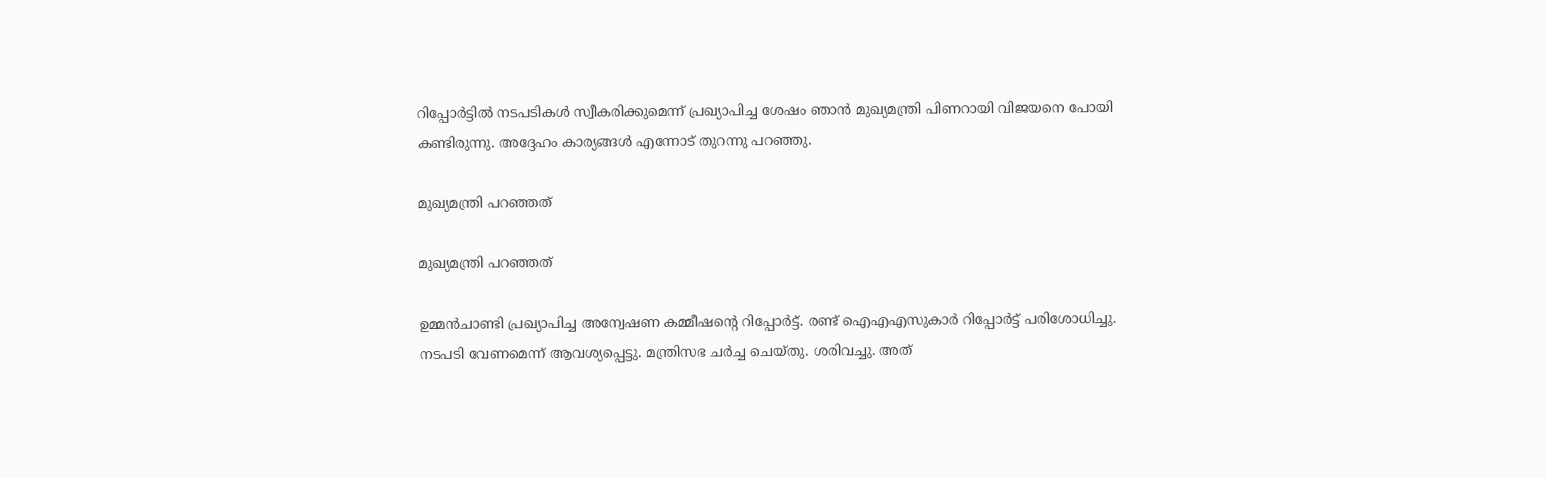റിപ്പോര്‍ട്ടില്‍ നടപടികള്‍ സ്വീകരിക്കുമെന്ന് പ്രഖ്യാപിച്ച ശേഷം ഞാന്‍ മുഖ്യമന്ത്രി പിണറായി വിജയനെ പോയി കണ്ടിരുന്നു. അദ്ദേഹം കാര്യങ്ങള്‍ എന്നോട് തുറന്നു പറഞ്ഞു.

മുഖ്യമന്ത്രി പറഞ്ഞത്

മുഖ്യമന്ത്രി പറഞ്ഞത്

ഉമ്മന്‍ചാണ്ടി പ്രഖ്യാപിച്ച അന്വേഷണ കമ്മീഷന്റെ റിപ്പോര്‍ട്ട്. രണ്ട് ഐഎഎസുകാര്‍ റിപ്പോര്‍ട്ട് പരിശോധിച്ചു. നടപടി വേണമെന്ന് ആവശ്യപ്പെട്ടു. മന്ത്രിസഭ ചര്‍ച്ച ചെയ്തു. ശരിവച്ചു. അത്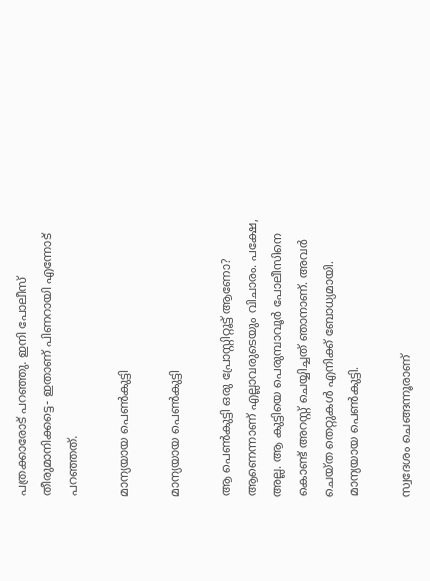പത്രക്കാരോട് പറഞ്ഞു. ഇനി പോലീസ് തീരുമാനിക്കട്ടെ- ഇതാണ് പിണറായി എന്നോട് പറഞ്ഞത്.

മാന്യയായ പെണ്‍കുട്ടി

മാന്യയായ പെണ്‍കുട്ടി

ആ പെണ്‍കുട്ടി ഒരു പ്രോസ്റ്റിറ്റൂട്ട് ആണോ? ആണെന്നാണ് എല്ലാവരുടെയും വിചാരം. പക്ഷേ, അല്ല. ആ കുട്ടിയെ പെരുമ്പാവൂര്‍ പോലീസിനെ കൊണ്ട് അറസ്റ്റ് ചെയ്യിച്ചത് ഞാനാണ്. അവര്‍ ചെയ്ത തെറ്റുകള്‍ എനിക്ക് ബോധ്യമായി. മാന്യയായ പെണ്‍കുട്ടി.

സ്വദേശം ചെങ്ങന്നൂരാണ്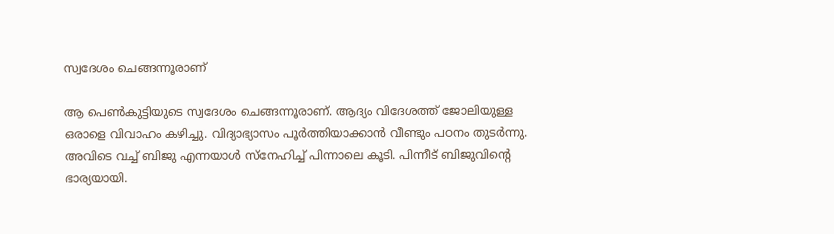സ്വദേശം ചെങ്ങന്നൂരാണ്

ആ പെണ്‍കുട്ടിയുടെ സ്വദേശം ചെങ്ങന്നൂരാണ്. ആദ്യം വിദേശത്ത് ജോലിയുള്ള ഒരാളെ വിവാഹം കഴിച്ചു. വിദ്യാഭ്യാസം പൂര്‍ത്തിയാക്കാന്‍ വീണ്ടും പഠനം തുടര്‍ന്നു. അവിടെ വച്ച് ബിജു എന്നയാള്‍ സ്‌നേഹിച്ച് പിന്നാലെ കൂടി. പിന്നീട് ബിജുവിന്റെ ഭാര്യയായി.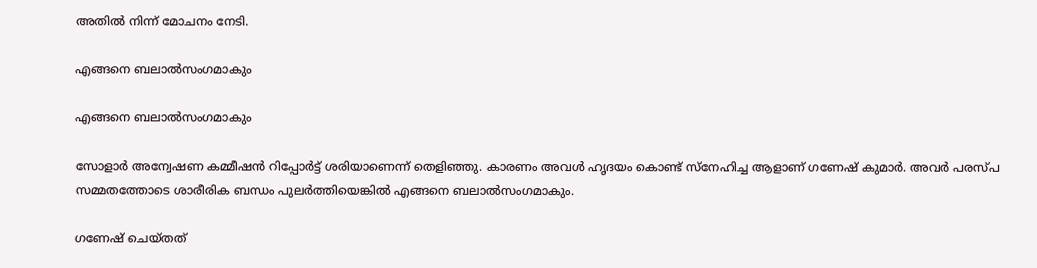അതില്‍ നിന്ന് മോചനം നേടി.

എങ്ങനെ ബലാല്‍സംഗമാകും

എങ്ങനെ ബലാല്‍സംഗമാകും

സോളാര്‍ അന്വേഷണ കമ്മീഷന്‍ റിപ്പോര്‍ട്ട് ശരിയാണെന്ന് തെളിഞ്ഞു. കാരണം അവള്‍ ഹൃദയം കൊണ്ട് സ്‌നേഹിച്ച ആളാണ് ഗണേഷ് കുമാര്‍. അവര്‍ പരസ്പ സമ്മതത്തോടെ ശാരീരിക ബന്ധം പുലര്‍ത്തിയെങ്കില്‍ എങ്ങനെ ബലാല്‍സംഗമാകും.

ഗണേഷ് ചെയ്തത്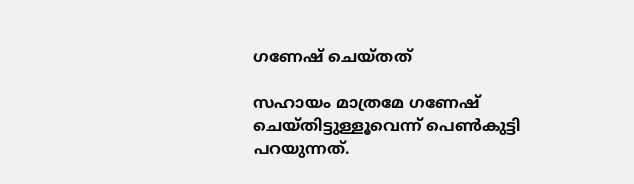ഗണേഷ് ചെയ്തത്

സഹായം മാത്രമേ ഗണേഷ് ചെയ്തിട്ടുള്ളൂവെന്ന് പെണ്‍കുട്ടി പറയുന്നത്.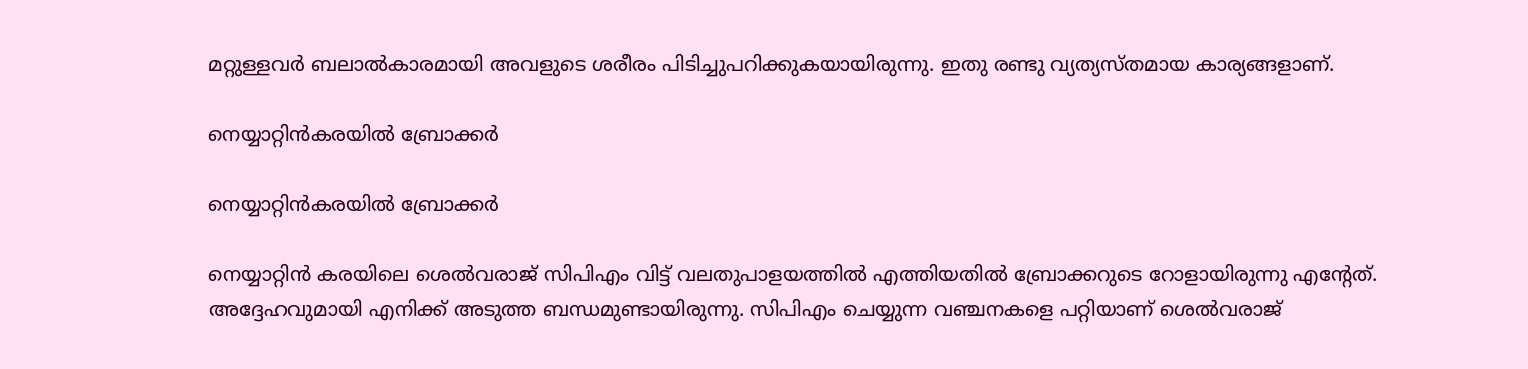മറ്റുള്ളവര്‍ ബലാല്‍കാരമായി അവളുടെ ശരീരം പിടിച്ചുപറിക്കുകയായിരുന്നു. ഇതു രണ്ടു വ്യത്യസ്തമായ കാര്യങ്ങളാണ്.

നെയ്യാറ്റിന്‍കരയില്‍ ബ്രോക്കര്‍

നെയ്യാറ്റിന്‍കരയില്‍ ബ്രോക്കര്‍

നെയ്യാറ്റിന്‍ കരയിലെ ശെല്‍വരാജ് സിപിഎം വിട്ട് വലതുപാളയത്തില്‍ എത്തിയതില്‍ ബ്രോക്കറുടെ റോളായിരുന്നു എന്റേത്. അദ്ദേഹവുമായി എനിക്ക് അടുത്ത ബന്ധമുണ്ടായിരുന്നു. സിപിഎം ചെയ്യുന്ന വഞ്ചനകളെ പറ്റിയാണ് ശെല്‍വരാജ്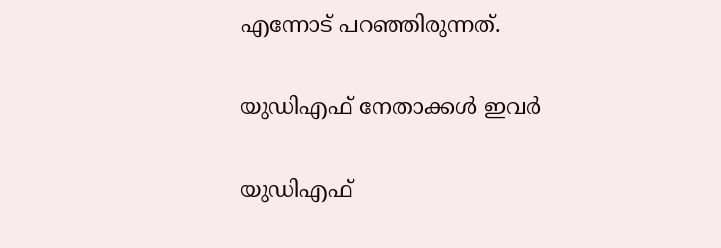എന്നോട് പറഞ്ഞിരുന്നത്.

യുഡിഎഫ് നേതാക്കള്‍ ഇവര്‍

യുഡിഎഫ്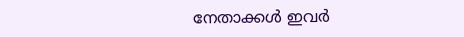നേതാക്കള്‍ ഇവര്‍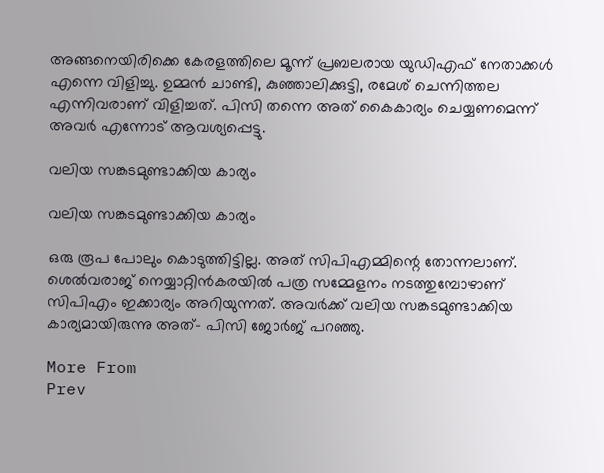അങ്ങനെയിരിക്കെ കേരളത്തിലെ മൂന്ന് പ്രബലരായ യുഡിഎഫ് നേതാക്കള്‍ എന്നെ വിളിച്ചു. ഉമ്മന്‍ ചാണ്ടി, കുഞ്ഞാലിക്കുട്ടി, രമേശ് ചെന്നിത്തല എന്നിവരാണ് വിളിച്ചത്. പിസി തന്നെ അത് കൈകാര്യം ചെയ്യണമെന്ന് അവര്‍ എന്നോട് ആവശ്യപ്പെട്ടു.

വലിയ സങ്കടമുണ്ടാക്കിയ കാര്യം

വലിയ സങ്കടമുണ്ടാക്കിയ കാര്യം

ഒരു രൂപ പോലും കൊടുത്തിട്ടില്ല. അത് സിപിഎമ്മിന്റെ തോന്നലാണ്. ശെല്‍വരാജ് നെയ്യാറ്റിന്‍കരയില്‍ പത്ര സമ്മേളനം നടത്തുമ്പോഴാണ് സിപിഎം ഇക്കാര്യം അറിയുന്നത്. അവര്‍ക്ക് വലിയ സങ്കടമുണ്ടാക്കിയ കാര്യമായിരുന്നു അത്- പിസി ജോര്‍ജ് പറഞ്ഞു.

More From
Prev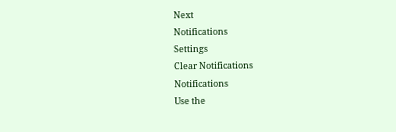Next
Notifications
Settings
Clear Notifications
Notifications
Use the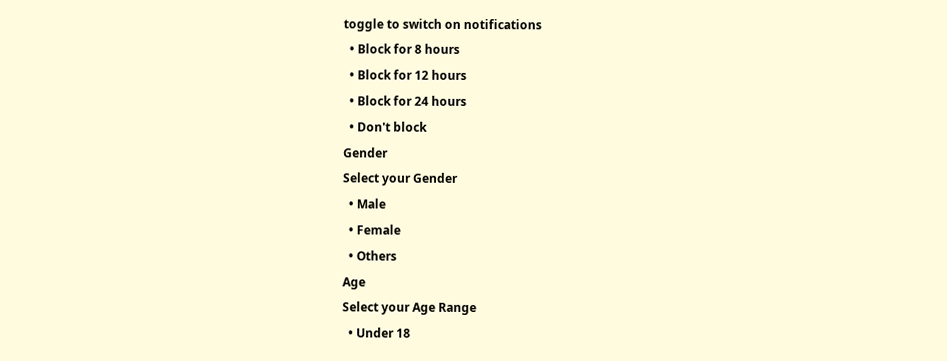toggle to switch on notifications
  • Block for 8 hours
  • Block for 12 hours
  • Block for 24 hours
  • Don't block
Gender
Select your Gender
  • Male
  • Female
  • Others
Age
Select your Age Range
  • Under 18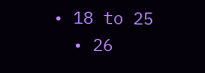• 18 to 25
  • 26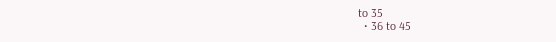to 35
  • 36 to 45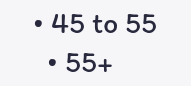• 45 to 55
  • 55+